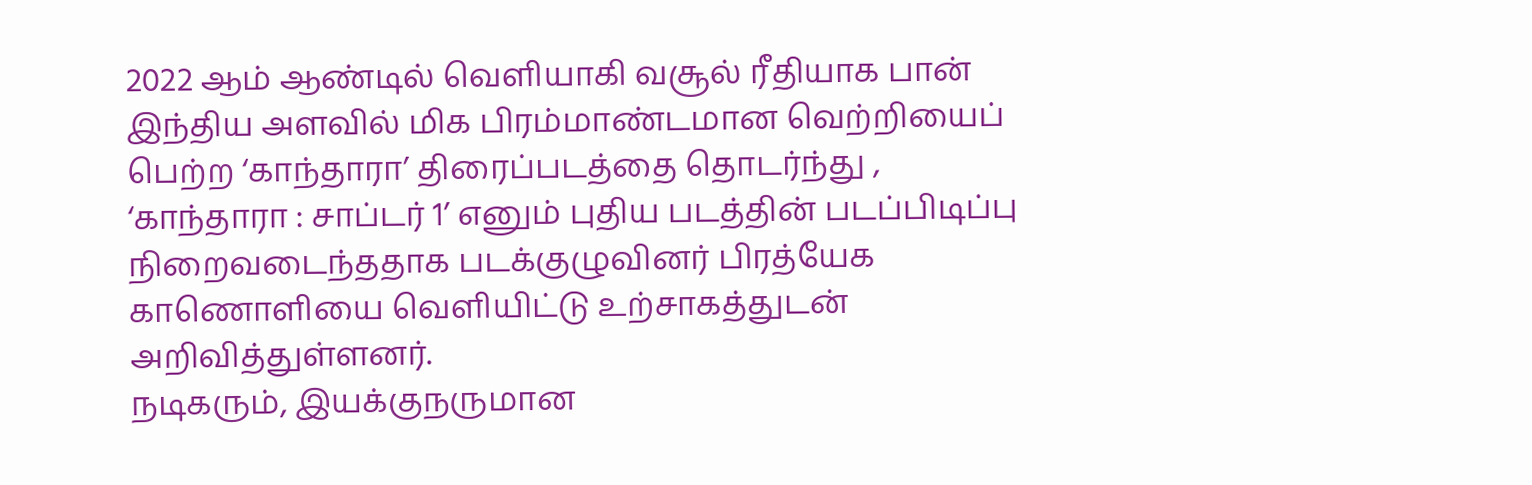2022 ஆம் ஆண்டில் வெளியாகி வசூல் ரீதியாக பான் இந்திய அளவில் மிக பிரம்மாண்டமான வெற்றியைப் பெற்ற ‘காந்தாரா’ திரைப்படத்தை தொடர்ந்து , ‘காந்தாரா : சாப்டர் 1’ எனும் புதிய படத்தின் படப்பிடிப்பு நிறைவடைந்ததாக படக்குழுவினர் பிரத்யேக காணொளியை வெளியிட்டு உற்சாகத்துடன் அறிவித்துள்ளனர்.
நடிகரும், இயக்குநருமான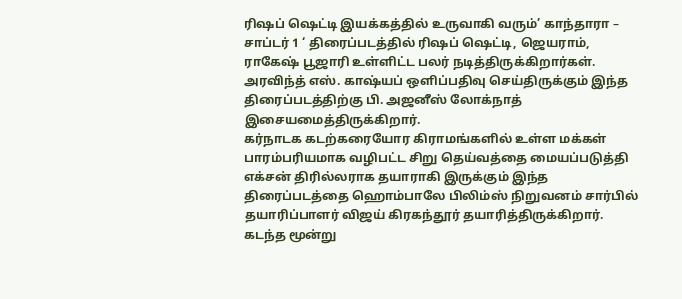ரிஷப் ஷெட்டி இயக்கத்தில் உருவாகி வரும்’ காந்தாரா – சாப்டர் 1 ‘ திரைப்படத்தில் ரிஷப் ஷெட்டி, ஜெயராம், ராகேஷ் பூஜாரி உள்ளிட்ட பலர் நடித்திருக்கிறார்கள்.
அரவிந்த் எஸ். காஷ்யப் ஒளிப்பதிவு செய்திருக்கும் இந்த திரைப்படத்திற்கு பி. அஜனீஸ் லோக்நாத் இசையமைத்திருக்கிறார்.
கர்நாடக கடற்கரையோர கிராமங்களில் உள்ள மக்கள் பாரம்பரியமாக வழிபட்ட சிறு தெய்வத்தை மையப்படுத்தி எக்சன் திரில்லராக தயாராகி இருக்கும் இந்த திரைப்படத்தை ஹொம்பாலே பிலிம்ஸ் நிறுவனம் சார்பில் தயாரிப்பாளர் விஜய் கிரகந்தூர் தயாரித்திருக்கிறார்.
கடந்த மூன்று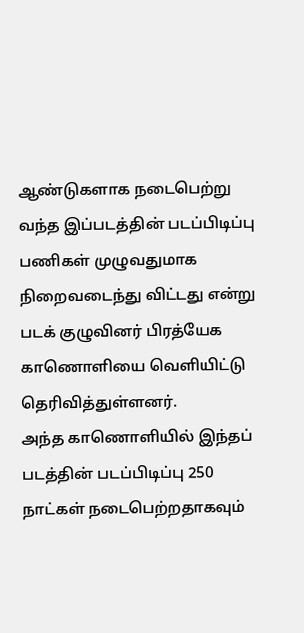ஆண்டுகளாக நடைபெற்று வந்த இப்படத்தின் படப்பிடிப்பு பணிகள் முழுவதுமாக நிறைவடைந்து விட்டது என்று படக் குழுவினர் பிரத்யேக காணொளியை வெளியிட்டு தெரிவித்துள்ளனர்.
அந்த காணொளியில் இந்தப் படத்தின் படப்பிடிப்பு 250 நாட்கள் நடைபெற்றதாகவும்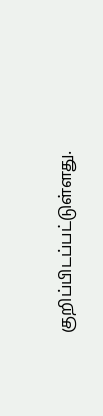குறிப்பிடப்பட்டுள்ளது.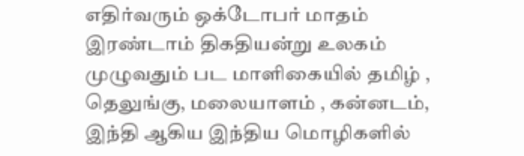எதிர்வரும் ஒக்டோபர் மாதம் இரண்டாம் திகதியன்று உலகம் முழுவதும் பட மாளிகையில் தமிழ் , தெலுங்கு, மலையாளம் , கன்னடம், இந்தி ஆகிய இந்திய மொழிகளில்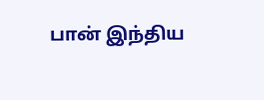பான் இந்திய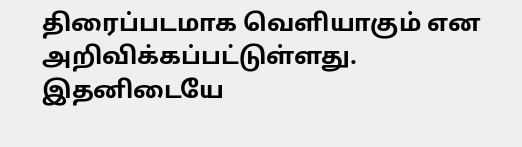திரைப்படமாக வெளியாகும் என அறிவிக்கப்பட்டுள்ளது.
இதனிடையே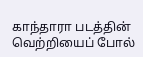காந்தாரா படத்தின் வெற்றியைப் போல்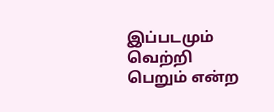இப்படமும் வெற்றி பெறும் என்ற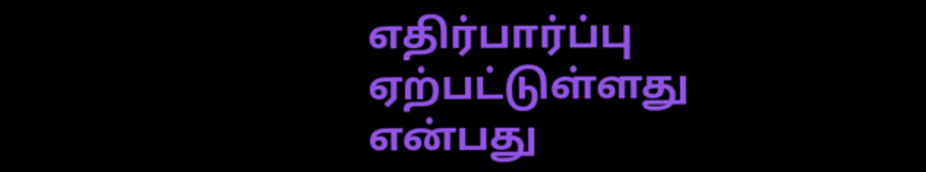எதிர்பார்ப்பு ஏற்பட்டுள்ளது என்பது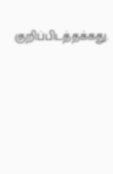குறிப்பிடத்தக்கது.